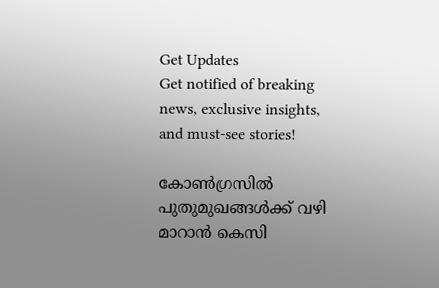Get Updates
Get notified of breaking news, exclusive insights, and must-see stories!

കോണ്‍ഗ്രസില്‍ പുതുമുഖങ്ങള്‍ക്ക് വഴി മാറാന്‍ കെസി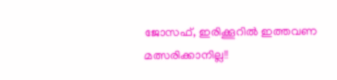ജോസഫ്, ഇരിക്കൂറില്‍ ഇത്തവണ മത്സരിക്കാനില്ല!!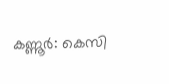കണ്ണൂര്‍: കെസി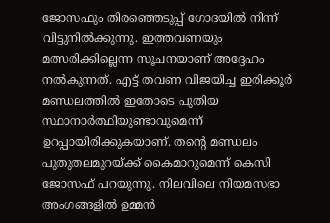ജോസഫും തിരഞ്ഞെടുപ്പ് ഗോദയില്‍ നിന്ന് വിട്ടുനില്‍ക്കുന്നു. ഇത്തവണയും മത്സരിക്കില്ലെന്ന സൂചനയാണ് അദ്ദേഹം നല്‍കുന്നത്. എട്ട് തവണ വിജയിച്ച ഇരിക്കൂര്‍ മണ്ഡലത്തില്‍ ഇതോടെ പുതിയ സ്ഥാനാര്‍ത്ഥിയുണ്ടാവുമെന്ന് ഉറപ്പായിരിക്കുകയാണ്. തന്റെ മണ്ഡലം പുതുതലമുറയ്ക്ക് കൈമാറുമെന്ന് കെസി ജോസഫ് പറയുന്നു. നിലവിലെ നിയമസഭാ അംഗങ്ങളില്‍ ഉമ്മന്‍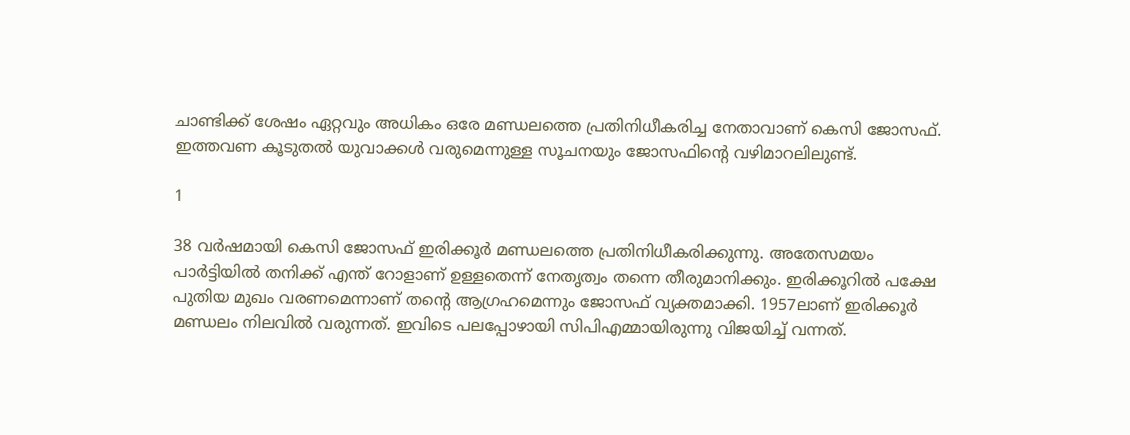ചാണ്ടിക്ക് ശേഷം ഏറ്റവും അധികം ഒരേ മണ്ഡലത്തെ പ്രതിനിധീകരിച്ച നേതാവാണ് കെസി ജോസഫ്. ഇത്തവണ കൂടുതല്‍ യുവാക്കള്‍ വരുമെന്നുള്ള സൂചനയും ജോസഫിന്റെ വഴിമാറലിലുണ്ട്.

1

38 വര്‍ഷമായി കെസി ജോസഫ് ഇരിക്കൂര്‍ മണ്ഡലത്തെ പ്രതിനിധീകരിക്കുന്നു. അതേസമയം പാര്‍ട്ടിയില്‍ തനിക്ക് എന്ത് റോളാണ് ഉള്ളതെന്ന് നേതൃത്വം തന്നെ തീരുമാനിക്കും. ഇരിക്കൂറില്‍ പക്ഷേ പുതിയ മുഖം വരണമെന്നാണ് തന്റെ ആഗ്രഹമെന്നും ജോസഫ് വ്യക്തമാക്കി. 1957ലാണ് ഇരിക്കൂര്‍ മണ്ഡലം നിലവില്‍ വരുന്നത്. ഇവിടെ പലപ്പോഴായി സിപിഎമ്മായിരുന്നു വിജയിച്ച് വന്നത്.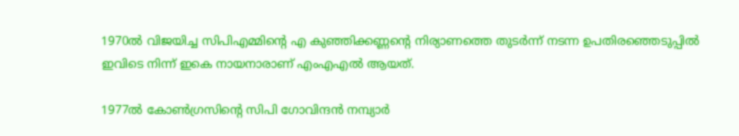1970ല്‍ വിജയിച്ച സിപിഎമ്മിന്റെ എ കുഞ്ഞിക്കണ്ണന്റെ നിര്യാണത്തെ തുടര്‍ന്ന് നടന്ന ഉപതിരഞ്ഞെടുപ്പില്‍ ഇവിടെ നിന്ന് ഇകെ നായനാരാണ് എംഎഎല്‍ ആയത്.

1977ല്‍ കോണ്‍ഗ്രസിന്റെ സിപി ഗോവിന്ദന്‍ നമ്പ്യാര്‍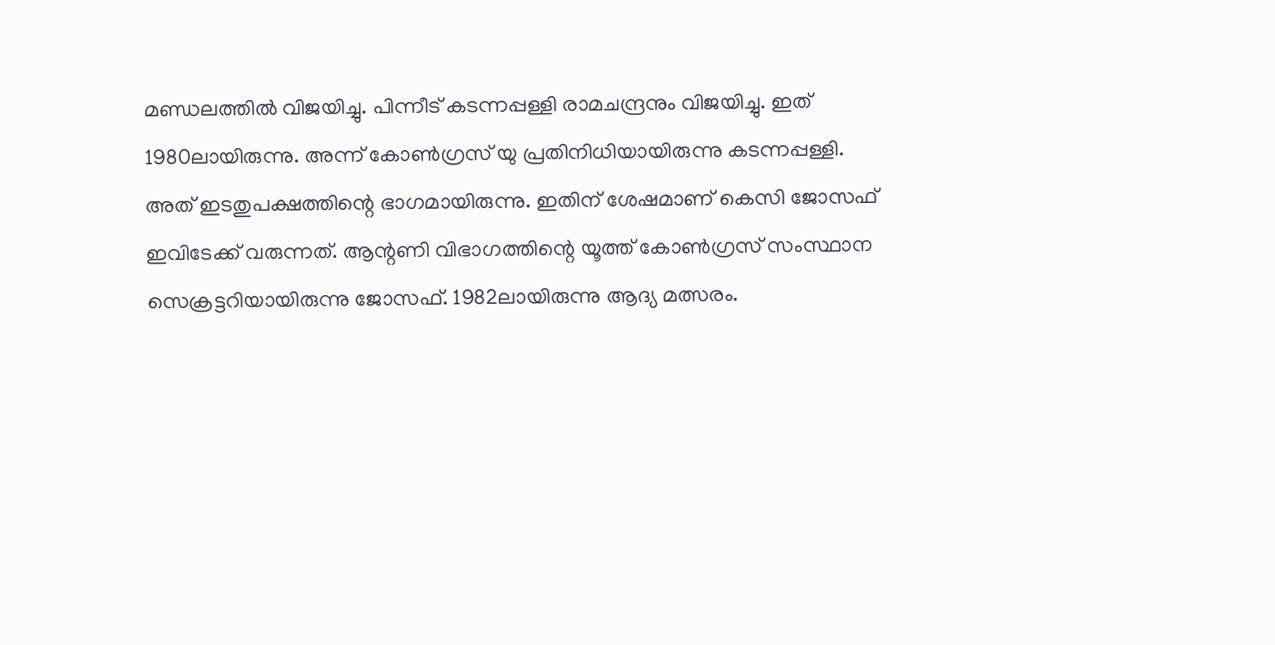മണ്ഡലത്തില്‍ വിജയിച്ചു. പിന്നീട് കടന്നപ്പള്ളി രാമചന്ദ്രനും വിജയിച്ചു. ഇത് 1980ലായിരുന്നു. അന്ന് കോണ്‍ഗ്രസ് യു പ്രതിനിധിയായിരുന്നു കടന്നപ്പള്ളി. അത് ഇടതുപക്ഷത്തിന്റെ ഭാഗമായിരുന്നു. ഇതിന് ശേഷമാണ് കെസി ജോസഫ് ഇവിടേക്ക് വരുന്നത്. ആന്റണി വിഭാഗത്തിന്റെ യൂത്ത് കോണ്‍ഗ്രസ് സംസ്ഥാന സെക്രട്ടറിയായിരുന്നു ജോസഫ്. 1982ലായിരുന്നു ആദ്യ മത്സരം.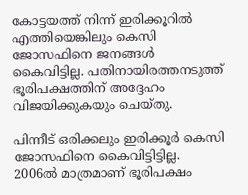കോട്ടയത്ത് നിന്ന് ഇരിക്കൂറില്‍ എത്തിയെങ്കിലും കെസി ജോസഫിനെ ജനങ്ങള്‍ കൈവിട്ടില്ല. പതിനായിരത്തനടുത്ത് ഭൂരിപക്ഷത്തിന് അദ്ദേഹം വിജയിക്കുകയും ചെയ്തു.

പിന്നീട് ഒരിക്കലും ഇരിക്കൂര്‍ കെസി ജോസഫിനെ കൈവിട്ടിട്ടില്ല. 2006ല്‍ മാത്രമാണ് ഭൂരിപക്ഷം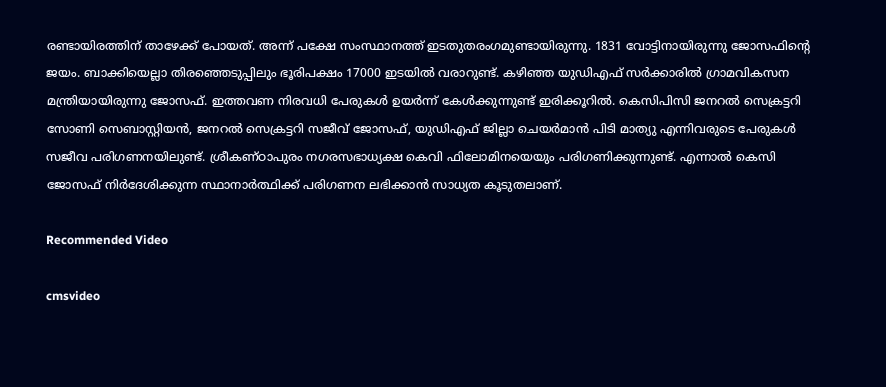രണ്ടായിരത്തിന് താഴേക്ക് പോയത്. അന്ന് പക്ഷേ സംസ്ഥാനത്ത് ഇടതുതരംഗമുണ്ടായിരുന്നു. 1831 വോട്ടിനായിരുന്നു ജോസഫിന്റെ ജയം. ബാക്കിയെല്ലാ തിരഞ്ഞെടുപ്പിലും ഭൂരിപക്ഷം 17000 ഇടയില്‍ വരാറുണ്ട്. കഴിഞ്ഞ യുഡിഎഫ് സര്‍ക്കാരില്‍ ഗ്രാമവികസന മന്ത്രിയായിരുന്നു ജോസഫ്. ഇത്തവണ നിരവധി പേരുകള്‍ ഉയര്‍ന്ന് കേള്‍ക്കുന്നുണ്ട് ഇരിക്കൂറില്‍. കെസിപിസി ജനറല്‍ സെക്രട്ടറി സോണി സെബാസ്റ്റിയന്‍, ജനറല്‍ സെക്രട്ടറി സജീവ് ജോസഫ്, യുഡിഎഫ് ജില്ലാ ചെയര്‍മാന്‍ പിടി മാത്യു എന്നിവരുടെ പേരുകള്‍ സജീവ പരിഗണനയിലുണ്ട്. ശ്രീകണ്ഠാപുരം നഗരസഭാധ്യക്ഷ കെവി ഫിലോമിനയെയും പരിഗണിക്കുന്നുണ്ട്. എന്നാല്‍ കെസി ജോസഫ് നിര്‍ദേശിക്കുന്ന സ്ഥാനാര്‍ത്ഥിക്ക് പരിഗണന ലഭിക്കാന്‍ സാധ്യത കൂടുതലാണ്.

Recommended Video

cmsvideo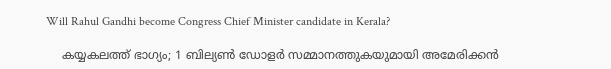Will Rahul Gandhi become Congress Chief Minister candidate in Kerala?

    കയ്യകലത്ത് ഭാഗ്യം; 1 ബില്യണ്‍ ഡോളര്‍ സമ്മാനത്തുകയുമായി അമേരിക്കന്‍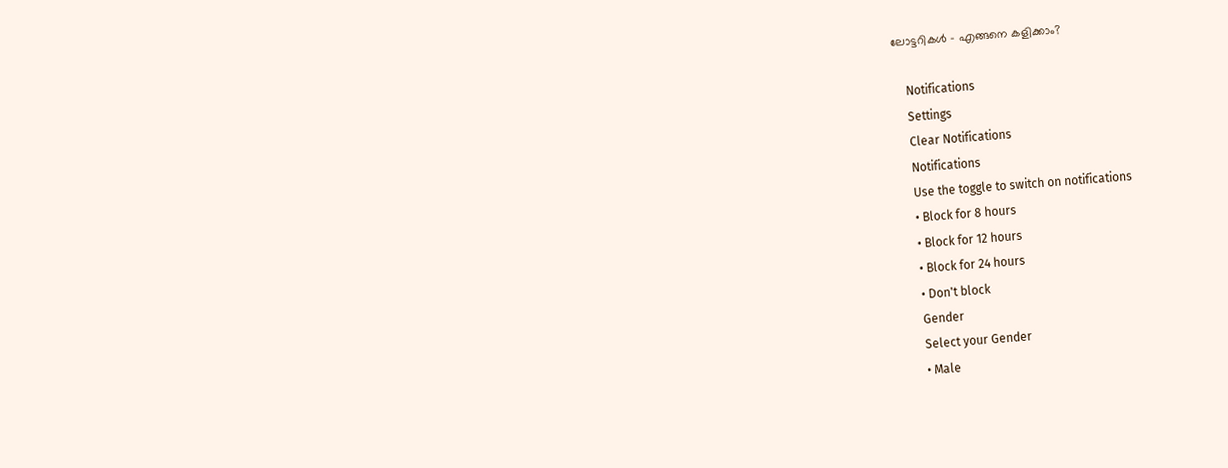ലോട്ടറികള്‍ - എങ്ങനെ കളിക്കാം?

    Notifications
    Settings
    Clear Notifications
    Notifications
    Use the toggle to switch on notifications
    • Block for 8 hours
    • Block for 12 hours
    • Block for 24 hours
    • Don't block
    Gender
    Select your Gender
    • Male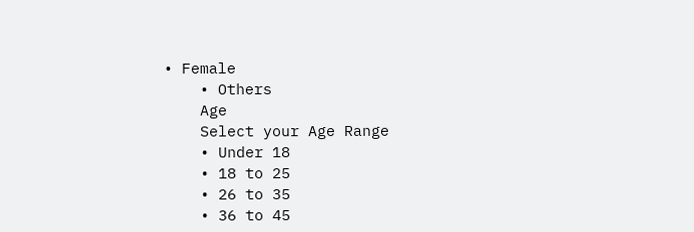• Female
    • Others
    Age
    Select your Age Range
    • Under 18
    • 18 to 25
    • 26 to 35
    • 36 to 45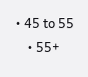• 45 to 55
    • 55+